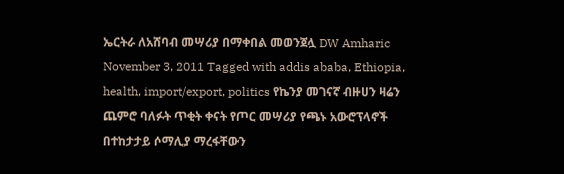ኤርትራ ለአሸባብ መሣሪያ በማቀበል መወንጀሏ DW Amharic November 3, 2011 Tagged with addis ababa, Ethiopia, health, import/export, politics የኬንያ መገናኛ ብዙሀን ዛሬን ጨምሮ ባለፉት ጥቂት ቀናት የጦር መሣሪያ የጫኑ አውሮፕላኖች በተከታታይ ሶማሊያ ማረፋቸውን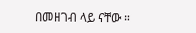በመዘገብ ላይ ናቸው ።